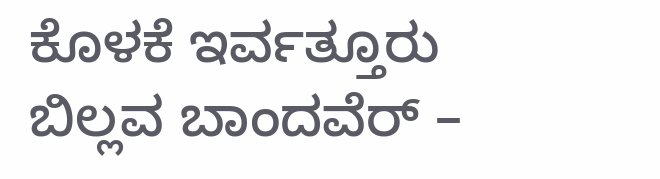ಕೊಳಕೆ ಇರ್ವತ್ತೂರು ಬಿಲ್ಲವ ಬಾಂದವೆರ್ –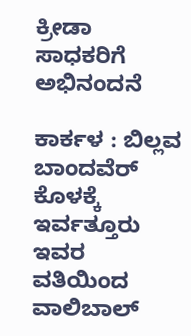ಕ್ರೀಡಾ ಸಾಧಕರಿಗೆ ಅಭಿನಂದನೆ

ಕಾರ್ಕಳ : ಬಿಲ್ಲವ ಬಾಂದವೆರ್ ಕೊಳಕ್ಕೆ ಇರ್ವತ್ತೂರು ಇವರ ವತಿಯಿಂದ ವಾಲಿಬಾಲ್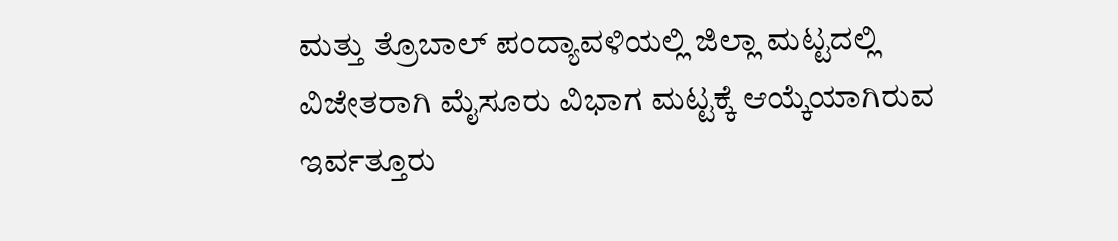ಮತ್ತು ತ್ರೊಬಾಲ್ ಪಂದ್ಯಾವಳಿಯಲ್ಲಿ ಜಿಲ್ಲಾ ಮಟ್ಟದಲ್ಲಿ ವಿಜೇತರಾಗಿ ಮೈಸೂರು ವಿಭಾಗ ಮಟ್ಟಕ್ಕೆ ಆಯ್ಕೆಯಾಗಿರುವ ಇರ್ವತ್ತೂರು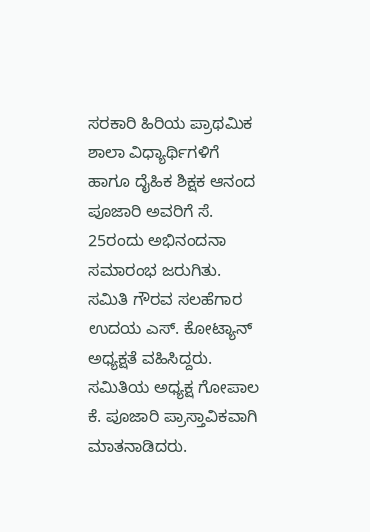ಸರಕಾರಿ ಹಿರಿಯ ಪ್ರಾಥಮಿಕ ಶಾಲಾ ವಿಧ್ಯಾರ್ಥಿಗಳಿಗೆ ಹಾಗೂ ದೈಹಿಕ ಶಿಕ್ಷಕ ಆನಂದ ಪೂಜಾರಿ ಅವರಿಗೆ ಸೆ. 25ರಂದು ಅಭಿನಂದನಾ ಸಮಾರಂಭ ಜರುಗಿತು.
ಸಮಿತಿ ಗೌರವ ಸಲಹೆಗಾರ ಉದಯ ಎಸ್. ಕೋಟ್ಯಾನ್ ಅಧ್ಯಕ್ಷತೆ ವಹಿಸಿದ್ದರು. ಸಮಿತಿಯ ಅಧ್ಯಕ್ಷ ಗೋಪಾಲ ಕೆ. ಪೂಜಾರಿ ಪ್ರಾಸ್ತಾವಿಕವಾಗಿ ಮಾತನಾಡಿದರು.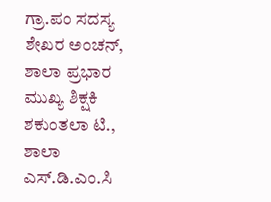ಗ್ರಾ.ಪಂ ಸದಸ್ಯ ಶೇಖರ ಅಂಚನ್, ಶಾಲಾ ಪ್ರಭಾರ ಮುಖ್ಯ ಶಿಕ್ಷಕಿ ಶಕುಂತಲಾ ಟಿ., ಶಾಲಾ ಎಸ್.ಡಿ.ಎಂ.ಸಿ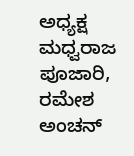ಅಧ್ಯಕ್ಷ ಮಧ್ವರಾಜ ಪೂಜಾರಿ, ರಮೇಶ ಅಂಚನ್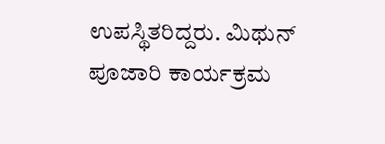ಉಪಸ್ಥಿತರಿದ್ದರು. ಮಿಥುನ್ ಪೂಜಾರಿ ಕಾರ್ಯಕ್ರಮ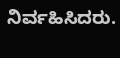ನಿರ್ವಹಿಸಿದರು.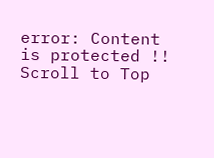error: Content is protected !!
Scroll to Top